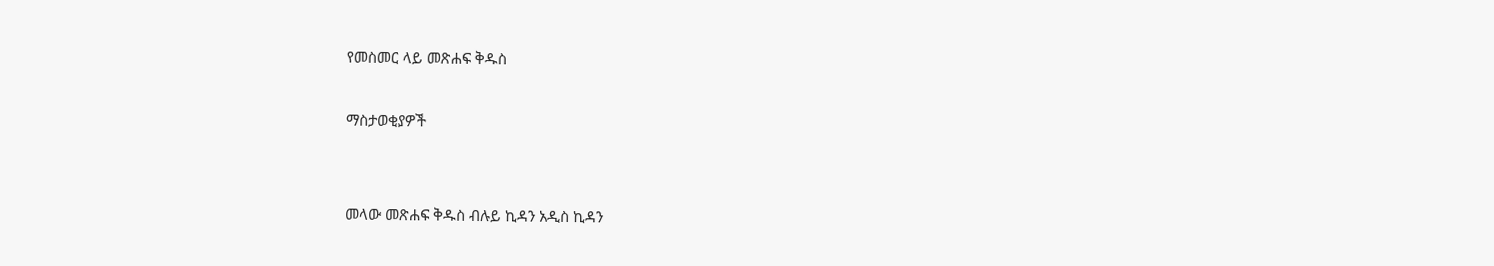የመስመር ላይ መጽሐፍ ቅዱስ

ማስታወቂያዎች


መላው መጽሐፍ ቅዱስ ብሉይ ኪዳን አዲስ ኪዳን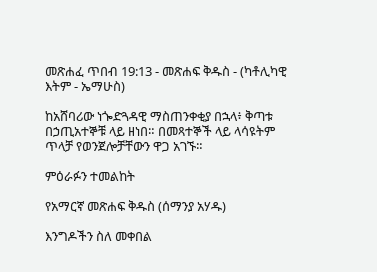መጽሐፈ ጥበብ 19:13 - መጽሐፍ ቅዱስ - (ካቶሊካዊ እትም - ኤማሁስ)

ከአሸባሪው ነጐድጓዳዊ ማስጠንቀቂያ በኋላ፥ ቅጣቱ በኃጢአተኞቹ ላይ ዘነበ። በመጻተኞች ላይ ላሳዩትም ጥላቻ የወንጀሎቻቸውን ዋጋ አገኙ።

ምዕራፉን ተመልከት

የአማርኛ መጽሐፍ ቅዱስ (ሰማንያ አሃዱ)

እንግዶችን ስለ መቀበል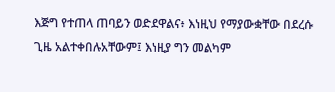እጅግ የተጠላ ጠባይን ወድደዋልና፥ እነዚህ የማያውቋቸው በደረሱ ጊዜ አልተቀበሉአቸውም፤ እነዚያ ግን መልካም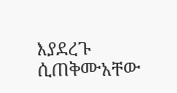እያደረጉ ሲጠቅሙአቸው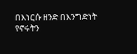በእነርሱ ዘንድ በእንግድነት የኖሩትን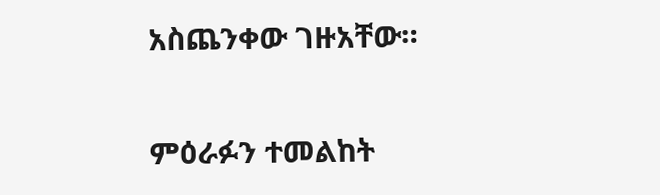አስጨንቀው ገዙአቸው።

ምዕራፉን ተመልከት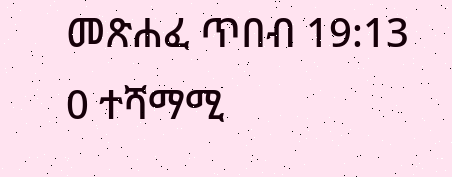መጽሐፈ ጥበብ 19:13
0 ተሻማሚ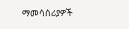ማመሳሰሪያዎች